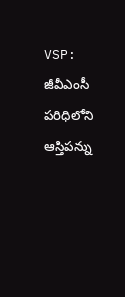VSP: జీవీఎంసీ పరిధిలోని ఆస్తిపన్ను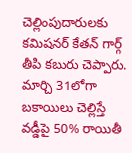చెల్లింపుదారులకు కమిషనర్ కేతన్ గార్గ్ తీపి కబురు చెప్పారు. మార్చి 31లోగా బకాయిలు చెల్లిస్తే వడ్డీపై 50% రాయితీ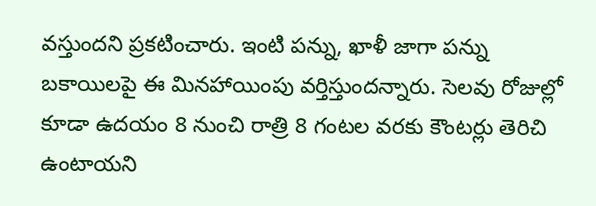వస్తుందని ప్రకటించారు. ఇంటి పన్ను, ఖాళీ జాగా పన్ను బకాయిలపై ఈ మినహాయింపు వర్తిస్తుందన్నారు. సెలవు రోజుల్లో కూడా ఉదయం 8 నుంచి రాత్రి 8 గంటల వరకు కౌంటర్లు తెరిచి ఉంటాయని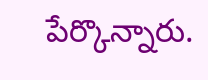పేర్కొన్నారు.